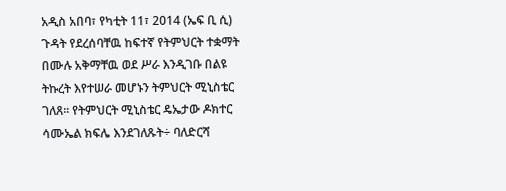አዲስ አበባ፣ የካቲት 11፣ 2014 (ኤፍ ቢ ሲ) ጉዳት የደረሰባቸዉ ከፍተኛ የትምህርት ተቋማት በሙሉ አቅማቸዉ ወደ ሥራ እንዲገቡ በልዩ ትኩረት እየተሠራ መሆኑን ትምህርት ሚኒስቴር ገለጸ፡፡ የትምህርት ሚኒስቴር ዴኤታው ዶክተር ሳሙኤል ክፍሌ እንደገለጹት÷ ባለድርሻ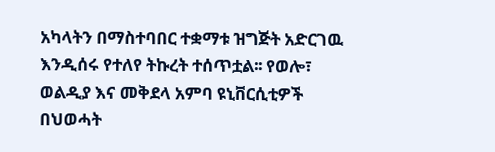አካላትን በማስተባበር ተቋማቱ ዝግጅት አድርገዉ እንዲሰሩ የተለየ ትኩረት ተሰጥቷል፡፡ የወሎ፣ ወልዲያ እና መቅደላ አምባ ዩኒቨርሲቲዎች በህወሓት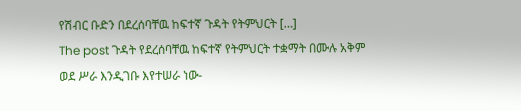የሽብር ቡድን በደረሰባቸዉ ከፍተኛ ጉዳት የትምህርት […]
The post ጉዳት የደረሰባቸዉ ከፍተኛ የትምህርት ተቋማት በሙሉ አቅም ወደ ሥራ እንዲገቡ እየተሠራ ነው-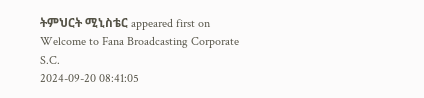ትምህርት ሚኒስቴር appeared first on Welcome to Fana Broadcasting Corporate S.C.
2024-09-20 08:41:05